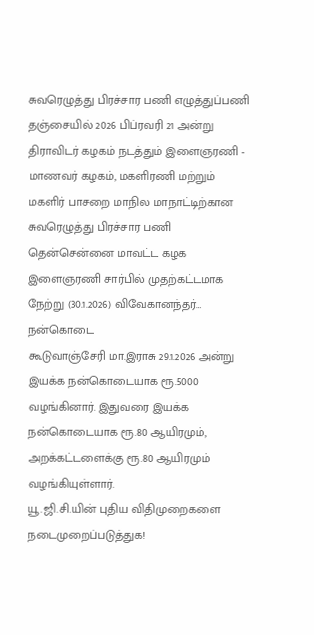சுவரெழுத்து பிரச்சார பணி எழுத்துப்பணி
தஞ்சையில் 2026 பிப்ரவரி 21 அன்று திராவிடர் கழகம் நடத்தும் இளைஞரணி - மாணவர் கழகம், மகளிரணி மற்றும் மகளிர் பாசறை மாநில மாநாட்டிற்கான சுவரெழுத்து பிரச்சார பணி தென்சென்னை மாவட்ட கழக இளைஞரணி சார்பில் முதற்கட்டமாக நேற்று (30.1.2026) விவேகானந்தர்…
நன்கொடை
கூடுவாஞ்சேரி மா.இராசு 29.1.2026 அன்று இயக்க நன்கொடையாக ரூ.5000 வழங்கினார். இதுவரை இயக்க நன்கொடையாக ரூ.80 ஆயிரமும், அறக்கட்டளைக்கு ரூ.80 ஆயிரமும் வழங்கியுள்ளார்.
யூ.ஜி.சி.யின் புதிய விதிமுறைகளை நடைமுறைப்படுத்துக!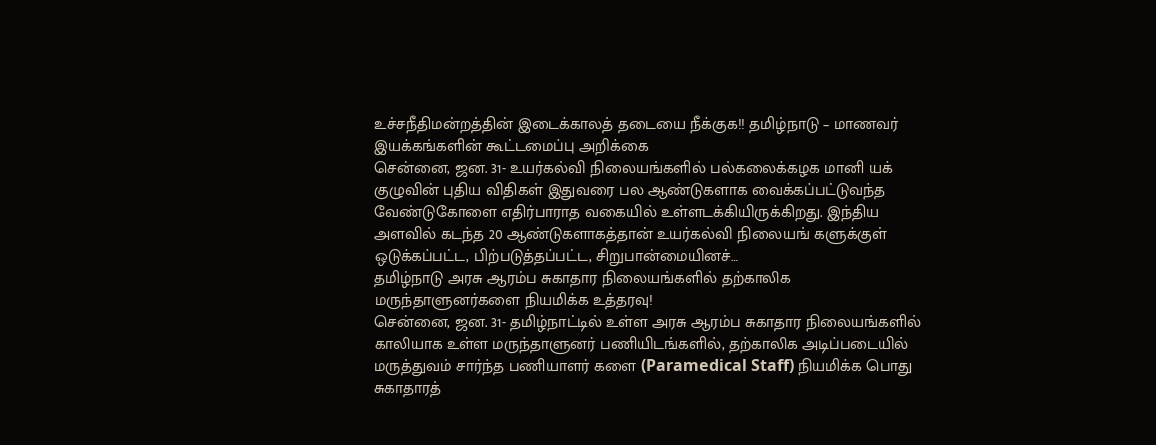உச்சநீதிமன்றத்தின் இடைக்காலத் தடையை நீக்குக!! தமிழ்நாடு – மாணவர் இயக்கங்களின் கூட்டமைப்பு அறிக்கை
சென்னை, ஜன. 31- உயர்கல்வி நிலையங்களில் பல்கலைக்கழக மானி யக் குழுவின் புதிய விதிகள் இதுவரை பல ஆண்டுகளாக வைக்கப்பட்டுவந்த வேண்டுகோளை எதிர்பாராத வகையில் உள்ளடக்கியிருக்கிறது. இந்திய அளவில் கடந்த 20 ஆண்டுகளாகத்தான் உயர்கல்வி நிலையங் களுக்குள் ஒடுக்கப்பட்ட, பிற்படுத்தப்பட்ட, சிறுபான்மையினச்…
தமிழ்நாடு அரசு ஆரம்ப சுகாதார நிலையங்களில் தற்காலிக மருந்தாளுனர்களை நியமிக்க உத்தரவு!
சென்னை, ஜன. 31- தமிழ்நாட்டில் உள்ள அரசு ஆரம்ப சுகாதார நிலையங்களில் காலியாக உள்ள மருந்தாளுனர் பணியிடங்களில், தற்காலிக அடிப்படையில் மருத்துவம் சார்ந்த பணியாளர் களை (Paramedical Staff) நியமிக்க பொது சுகாதாரத்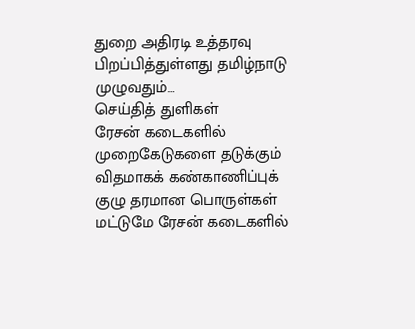துறை அதிரடி உத்தரவு பிறப்பித்துள்ளது தமிழ்நாடு முழுவதும்…
செய்தித் துளிகள்
ரேசன் கடைகளில் முறைகேடுகளை தடுக்கும் விதமாகக் கண்காணிப்புக் குழு தரமான பொருள்கள் மட்டுமே ரேசன் கடைகளில்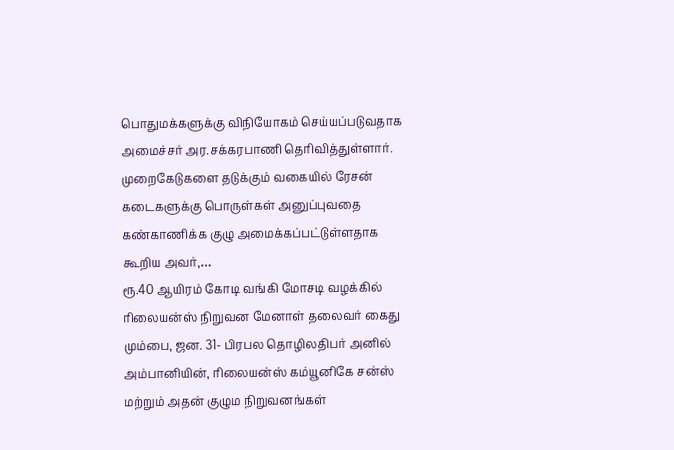பொதுமக்களுக்கு விநியோகம் செய்யப்படுவதாக அமைச்சர் அர.சக்கரபாணி தெரிவித்துள்ளார். முறைகேடுகளை தடுக்கும் வகையில் ரேசன் கடைகளுக்கு பொருள்கள் அனுப்புவதை கண்காணிக்க குழு அமைக்கப்பட்டுள்ளதாக கூறிய அவர்,…
ரூ.40 ஆயிரம் கோடி வங்கி மோசடி வழக்கில் ரிலையன்ஸ் நிறுவன மேனாள் தலைவர் கைது
மும்பை, ஜன. 31- பிரபல தொழிலதிபர் அனில் அம்பானியின், ரிலையன்ஸ் கம்யூனிகே சன்ஸ் மற்றும் அதன் குழும நிறுவனங்கள்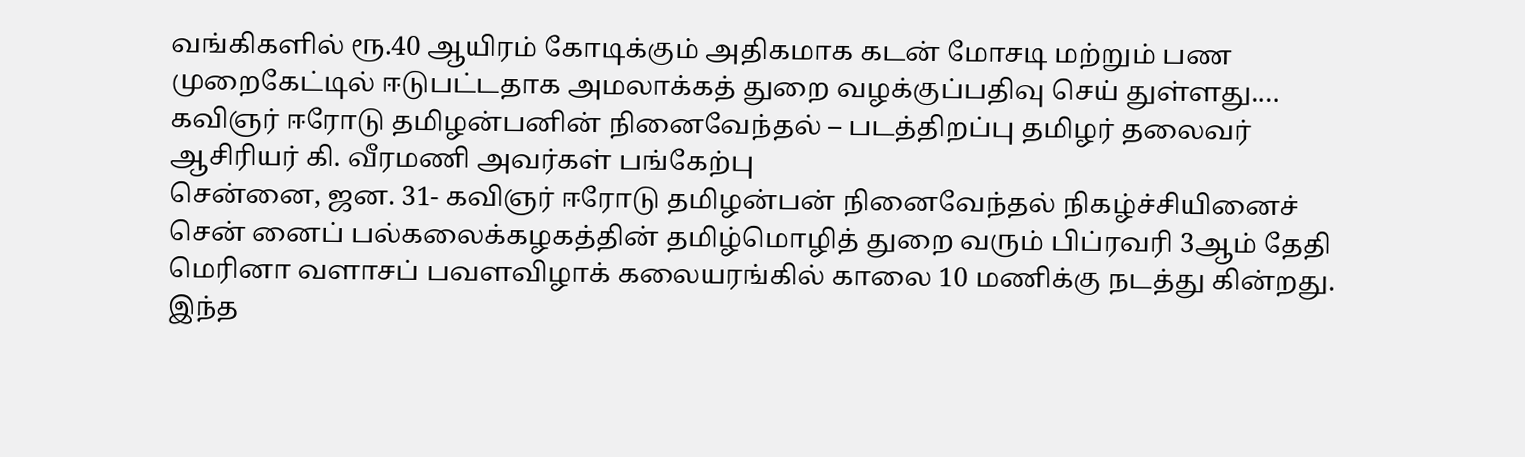வங்கிகளில் ரூ.40 ஆயிரம் கோடிக்கும் அதிகமாக கடன் மோசடி மற்றும் பண முறைகேட்டில் ஈடுபட்டதாக அமலாக்கத் துறை வழக்குப்பதிவு செய் துள்ளது.…
கவிஞர் ஈரோடு தமிழன்பனின் நினைவேந்தல் – படத்திறப்பு தமிழர் தலைவர் ஆசிரியர் கி. வீரமணி அவர்கள் பங்கேற்பு
சென்னை, ஜன. 31- கவிஞர் ஈரோடு தமிழன்பன் நினைவேந்தல் நிகழ்ச்சியினைச் சென் னைப் பல்கலைக்கழகத்தின் தமிழ்மொழித் துறை வரும் பிப்ரவரி 3ஆம் தேதி மெரினா வளாசப் பவளவிழாக் கலையரங்கில் காலை 10 மணிக்கு நடத்து கின்றது. இந்த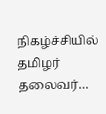நிகழ்ச்சியில் தமிழர் தலைவர்…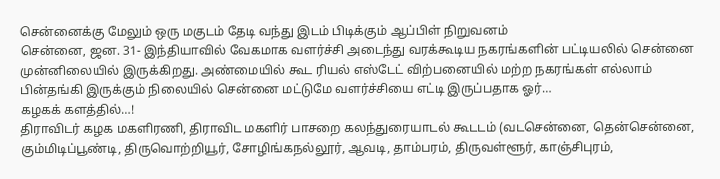சென்னைக்கு மேலும் ஒரு மகுடம் தேடி வந்து இடம் பிடிக்கும் ஆப்பிள் நிறுவனம்
சென்னை, ஜன. 31- இந்தியாவில் வேகமாக வளர்ச்சி அடைந்து வரக்கூடிய நகரங்களின் பட்டியலில் சென்னை முன்னிலையில் இருக்கிறது. அண்மையில் கூட ரியல் எஸ்டேட் விற்பனையில் மற்ற நகரங்கள் எல்லாம் பின்தங்கி இருக்கும் நிலையில் சென்னை மட்டுமே வளர்ச்சியை எட்டி இருப்பதாக ஓர்…
கழகக் களத்தில்…!
திராவிடர் கழக மகளிரணி, திராவிட மகளிர் பாசறை கலந்துரையாடல் கூடடம் (வடசென்னை, தென்சென்னை, கும்மிடிப்பூண்டி, திருவொற்றியூர், சோழிங்கநல்லூர், ஆவடி, தாம்பரம், திருவள்ளூர், காஞ்சிபுரம்,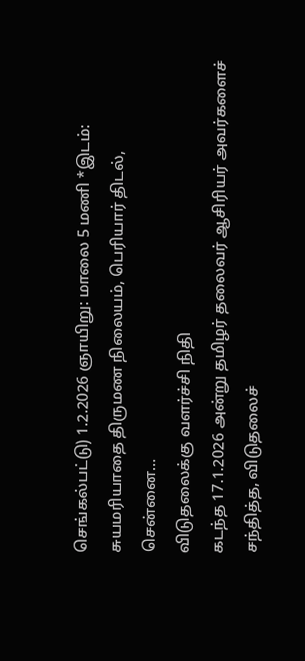செங்கல்பட்டு) 1.2.2026 ஞாயிறு: மாலை 5 மணி *இடம்: சுயமரியாதை திருமண நிலையம், பெரியார் திடல், சென்னை…
விடுதலைக்கு வளர்ச்சி நிதி
கடந்த 17.1.2026 அன்று தமிழர் தலைவர் ஆசிரியர் அவர்களைச் சந்தித்த, விடுதலைச்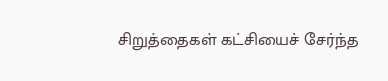சிறுத்தைகள் கட்சியைச் சேர்ந்த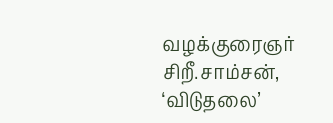வழக்குரைஞர் சிறீ.சாம்சன், ‘விடுதலை’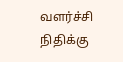வளர்ச்சி நிதிக்கு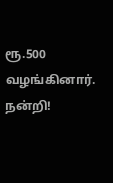ரூ.500 வழங்கினார். நன்றி!